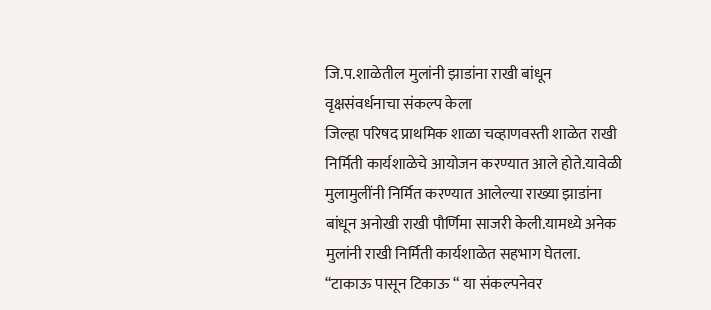जि.प.शाळेतील मुलांनी झाडांना राखी बांधून वृक्षसंवर्धनाचा संकल्प केला
जिल्हा परिषद प्राथमिक शाळा चव्हाणवस्ती शाळेत राखी निर्मिती कार्यशाळेचे आयोजन करण्यात आले होते.यावेळी मुलामुलींनी निर्मित करण्यात आलेल्या राख्या झाडांना बांधून अनोखी राखी पौर्णिमा साजरी केली.यामध्ये अनेक मुलांनी राखी निर्मिती कार्यशाळेत सहभाग घेतला. “टाकाऊ पासून टिकाऊ “ या संकल्पनेवर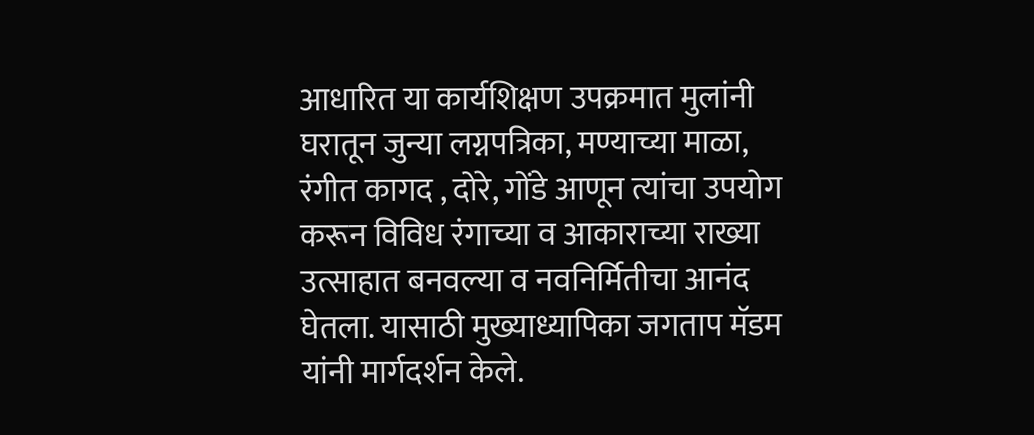आधारित या कार्यशिक्षण उपक्रमात मुलांनी घरातून जुन्या लग्नपत्रिका, मण्याच्या माळा, रंगीत कागद , दोरे, गोंडे आणून त्यांचा उपयोग करून विविध रंगाच्या व आकाराच्या राख्या उत्साहात बनवल्या व नवनिर्मितीचा आनंद घेतला. यासाठी मुख्याध्यापिका जगताप मॅडम यांनी मार्गदर्शन केले.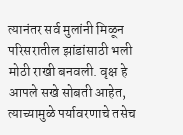त्यानंतर सर्व मुलांनी मिळून परिसरातील झांडांसाठी भली मोठी राखी बनवली. वृक्ष हे आपले सखे सोबती आहेत, त्याच्यामुळे पर्यावरणाचे तसेच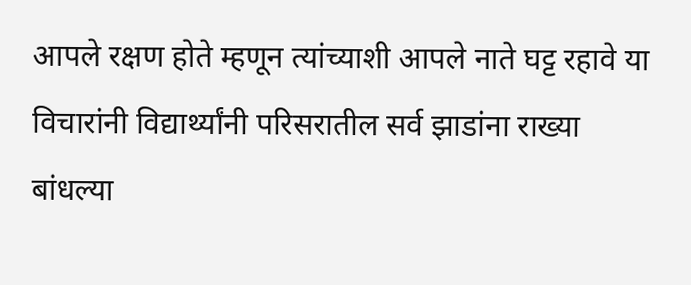आपले रक्षण होते म्हणून त्यांच्याशी आपले नाते घट्ट रहावे या विचारांनी विद्यार्थ्यांनी परिसरातील सर्व झाडांना राख्या बांधल्या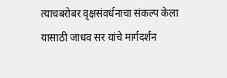त्याचबरोबर वृक्षसंवर्धनाचा संकल्प केला यासाठी जाधव सर यांचे मार्गदर्शन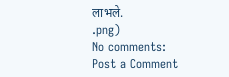लाभले.
.png)
No comments:
Post a Comment